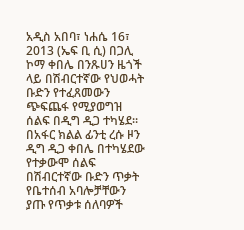አዲስ አበባ፣ ነሐሴ 16፣ 2013 (ኤፍ ቢ ሲ) በጋሊ ኮማ ቀበሌ በንጹሀን ዜጎች ላይ በሽብርተኛው የህወሓት ቡድን የተፈጸመውን ጭፍጨፋ የሚያወግዝ ሰልፍ በዲግ ዲጋ ተካሄደ።
በአፋር ክልል ፊንቲ ረሱ ዞን ዲግ ዲጋ ቀበሌ በተካሄደው የተቃውሞ ሰልፍ በሽብርተኛው ቡድን ጥቃት የቤተሰብ አባሎቻቸውን ያጡ የጥቃቱ ሰለባዎች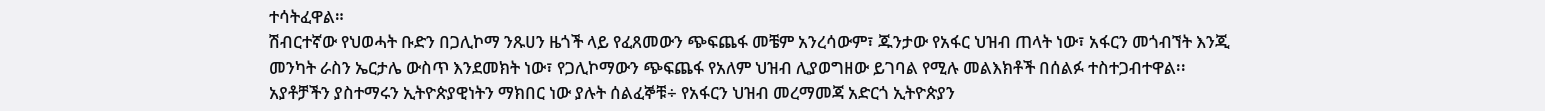ተሳትፈዋል።
ሽብርተኛው የህወሓት ቡድን በጋሊኮማ ንጹሀን ዜጎች ላይ የፈጸመውን ጭፍጨፋ መቼም አንረሳውም፣ ጁንታው የአፋር ህዝብ ጠላት ነው፣ አፋርን መጎብኘት እንጂ መንካት ራስን ኤርታሌ ውስጥ እንደመክት ነው፣ የጋሊኮማውን ጭፍጨፋ የአለም ህዝብ ሊያወግዘው ይገባል የሚሉ መልእክቶች በሰልፉ ተስተጋብተዋል፡፡
አያቶቻችን ያስተማሩን ኢትዮጵያዊነትን ማክበር ነው ያሉት ሰልፈኞቹ÷ የአፋርን ህዝብ መረማመጃ አድርጎ ኢትዮጵያን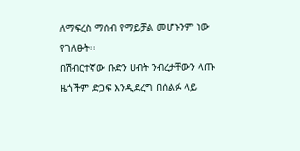ለማፍረስ ማሰብ የማይቻል መሆኑንም ነው የገለፁት፡፡
በሽብርተኛው ቡድን ሀብት ንብረታቸውን ላጡ ዜጎችም ድጋፍ እንዲደረግ በሰልፉ ላይ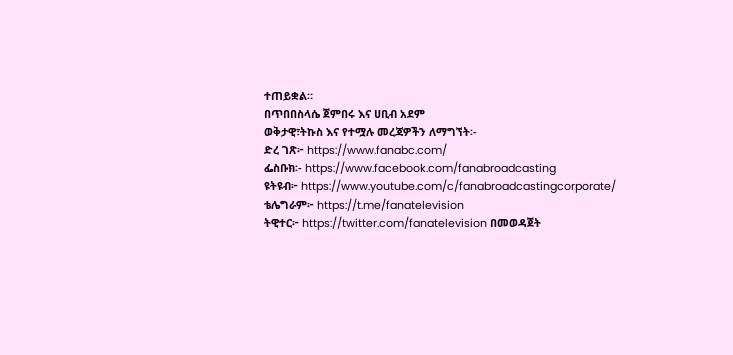ተጠይቋል።
በጥበበስላሴ ጀምበሩ እና ሀቢብ አደም
ወቅታዊ፣ትኩስ እና የተሟሉ መረጃዎችን ለማግኘት፡-
ድረ ገጽ፦ https://www.fanabc.com/
ፌስቡክ፡- https://www.facebook.com/fanabroadcasting
ዩትዩብ፦ https://www.youtube.com/c/fanabroadcastingcorporate/
ቴሌግራም፦ https://t.me/fanatelevision
ትዊተር፦ https://twitter.com/fanatelevision በመወዳጀት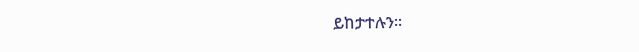ይከታተሉን፡፡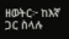ዘወትር፦ ከእኛ ጋር ስላሉ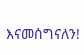እናመሰግናለን!